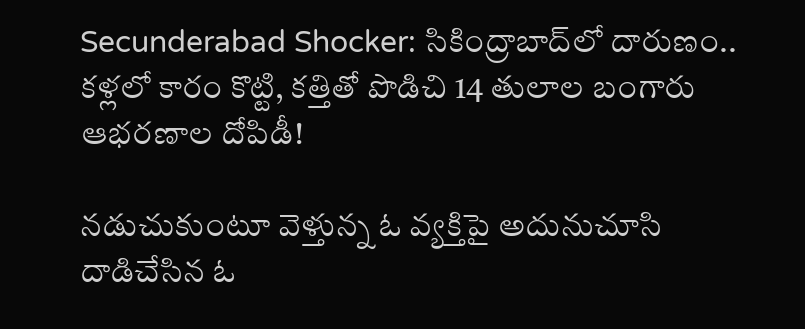Secunderabad Shocker: సికింద్రాబాద్‌లో దారుణం.. కళ్లలో కారం కొట్టి, కత్తితో పొడిచి 14 తులాల బంగారు ఆభరణాల దోపిడీ!

నడుచుకుంటూ వెళ్తున్న ఓ వ్యక్తిపై అదునుచూసి దాడిచేసిన ఓ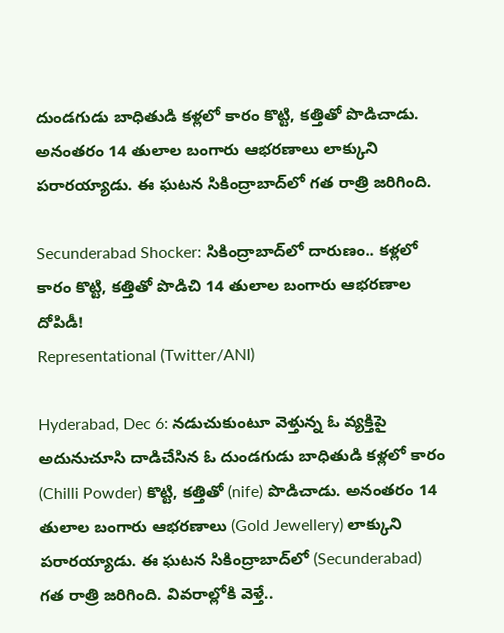దుండగుడు బాధితుడి కళ్లలో కారం కొట్టి, కత్తితో పొడిచాడు. అనంతరం 14 తులాల బంగారు ఆభరణాలు లాక్కుని పరారయ్యాడు. ఈ ఘటన సికింద్రాబాద్‌లో గత రాత్రి జరిగింది.

Secunderabad Shocker: సికింద్రాబాద్‌లో దారుణం.. కళ్లలో కారం కొట్టి, కత్తితో పొడిచి 14 తులాల బంగారు ఆభరణాల దోపిడీ!
Representational (Twitter/ANI)

Hyderabad, Dec 6: నడుచుకుంటూ వెళ్తున్న ఓ వ్యక్తిపై అదునుచూసి దాడిచేసిన ఓ దుండగుడు బాధితుడి కళ్లలో కారం (Chilli Powder) కొట్టి, కత్తితో (nife) పొడిచాడు. అనంతరం 14 తులాల బంగారు ఆభరణాలు (Gold Jewellery) లాక్కుని పరారయ్యాడు. ఈ ఘటన సికింద్రాబాద్‌లో (Secunderabad) గత రాత్రి జరిగింది. వివరాల్లోకి వెళ్తే..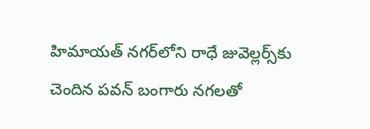హిమాయత్ నగర్‌లోని రాధే జువెల్లర్స్‌కు చెందిన పవన్ బంగారు నగలతో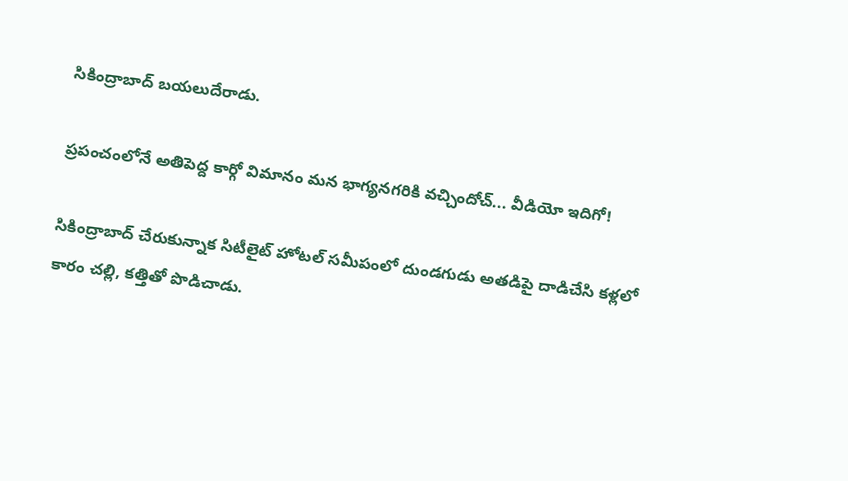సికింద్రాబాద్ బయలుదేరాడు.

ప్రపంచంలోనే అతిపెద్ద కార్గో విమానం మన భాగ్యనగరికి వచ్చిందోచ్... వీడియో ఇదిగో!

సికింద్రాబాద్ చేరుకున్నాక సిటీలైట్ హోటల్ సమీపంలో దుండగుడు అతడిపై దాడిచేసి కళ్లలో కారం చల్లి, కత్తితో పొడిచాడు.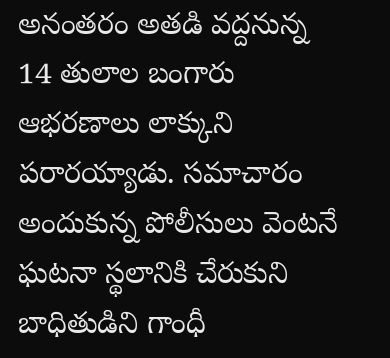అనంతరం అతడి వద్దనున్న 14 తులాల బంగారు ఆభరణాలు లాక్కుని పరారయ్యాడు. సమాచారం అందుకున్న పోలీసులు వెంటనే ఘటనా స్థలానికి చేరుకుని బాధితుడిని గాంధీ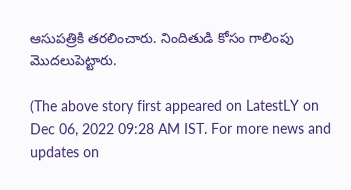ఆసుపత్రికి తరలించారు. నిందితుడి కోసం గాలింపు మొదలుపెట్టారు.

(The above story first appeared on LatestLY on Dec 06, 2022 09:28 AM IST. For more news and updates on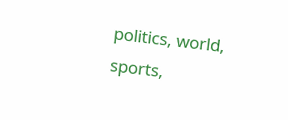politics, world, sports,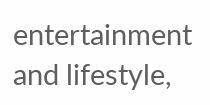entertainment and lifestyle,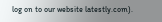log on to our website latestly.com).